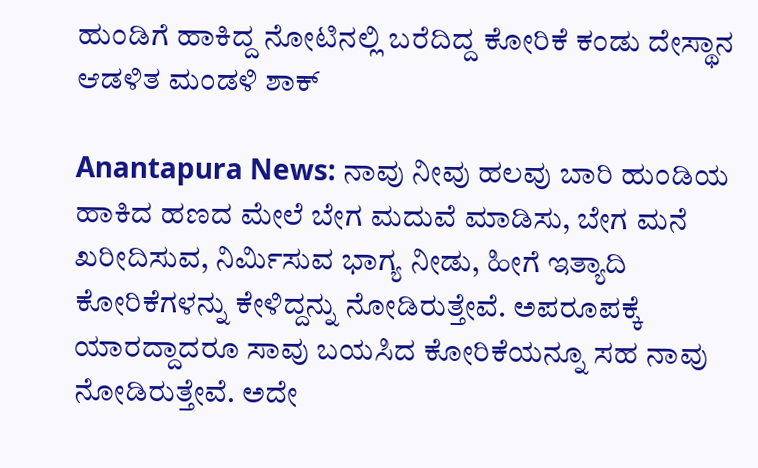ಹುಂಡಿಗೆ ಹಾಕಿದ್ದ ನೋಟಿನಲ್ಲಿ ಬರೆದಿದ್ದ ಕೋರಿಕೆ ಕಂಡು ದೇಸ್ಥಾನ ಆಡಳಿತ ಮಂಡಳಿ ಶಾಕ್

Anantapura News: ನಾವು ನೀವು ಹಲವು ಬಾರಿ ಹುಂಡಿಯ ಹಾಕಿದ ಹಣದ ಮೇಲೆ ಬೇಗ ಮದುವೆ ಮಾಡಿಸು, ಬೇಗ ಮನೆ ಖರೀದಿಸುವ, ನಿರ್ಮಿಸುವ ಭಾಗ್ಯ ನೀಡು, ಹೀಗೆ ಇತ್ಯಾದಿ ಕೋರಿಕೆಗಳನ್ನು ಕೇಳಿದ್ದನ್ನು ನೋಡಿರುತ್ತೇವೆ. ಅಪರೂಪಕ್ಕೆ ಯಾರದ್ದಾದರೂ ಸಾವು ಬಯಸಿದ ಕೋರಿಕೆಯನ್ನೂ ಸಹ ನಾವು ನೋಡಿರುತ್ತೇವೆ. ಅದೇ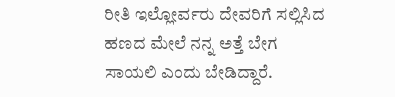ರೀತಿ ಇಲ್ಲೋರ್ವರು ದೇವರಿಗೆ ಸಲ್ಲಿಸಿದ ಹಣದ ಮೇಲೆ ನನ್ನ ಅತ್ತೆ ಬೇಗ ಸಾಯಲಿ ಎಂದು ಬೇಡಿದ್ದಾರೆ.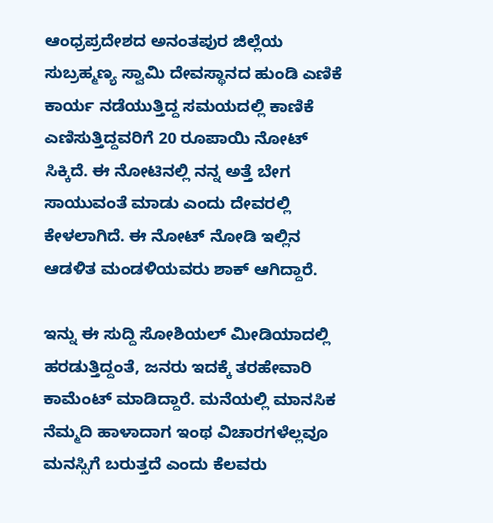ಆಂಧ್ರಪ್ರದೇಶದ ಅನಂತಪುರ ಜಿಲ್ಲೆಯ ಸುಬ್ರಹ್ಮಣ್ಯ ಸ್ವಾಮಿ ದೇವಸ್ಥಾನದ ಹುಂಡಿ ಎಣಿಕೆ ಕಾರ್ಯ ನಡೆಯುತ್ತಿದ್ದ ಸಮಯದಲ್ಲಿ ಕಾಣಿಕೆ ಎಣಿಸುತ್ತಿದ್ದವರಿಗೆ 20 ರೂಪಾಯಿ ನೋಟ್ ಸಿಕ್ಕಿದೆ. ಈ ನೋಟಿನಲ್ಲಿ ನನ್ನ ಅತ್ತೆ ಬೇಗ ಸಾಯುವಂತೆ ಮಾಡು ಎಂದು ದೇವರಲ್ಲಿ ಕೇಳಲಾಗಿದೆ. ಈ ನೋಟ್ ನೋಡಿ ಇಲ್ಲಿನ ಆಡಳಿತ ಮಂಡಳಿಯವರು ಶಾಕ್ ಆಗಿದ್ದಾರೆ.

ಇನ್ನು ಈ ಸುದ್ದಿ ಸೋಶಿಯಲ್ ಮೀಡಿಯಾದಲ್ಲಿ ಹರಡುತ್ತಿದ್ದಂತೆ, ಜನರು ಇದಕ್ಕೆ ತರಹೇವಾರಿ ಕಾಮೆಂಟ್ ಮಾಡಿದ್ದಾರೆ. ಮನೆಯಲ್ಲಿ ಮಾನಸಿಕ ನೆಮ್ಮದಿ ಹಾಳಾದಾಗ ಇಂಥ ವಿಚಾರಗಳೆಲ್ಲವೂ ಮನಸ್ಸಿಗೆ ಬರುತ್ತದೆ ಎಂದು ಕೆಲವರು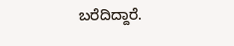ಬರೆದಿದ್ದಾರೆ.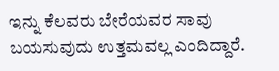ಇನ್ನು ಕೆಲವರು ಬೇರೆಯವರ ಸಾವು ಬಯಸುವುದು ಉತ್ತಮವಲ್ಲ ಎಂದಿದ್ದಾರೆ.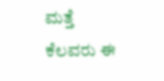ಮತ್ತೆ ಕೆಲವರು ಈ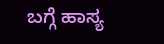ಬಗ್ಗೆ ಹಾಸ್ಯ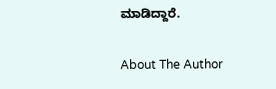ಮಾಡಿದ್ದಾರೆ.

About The Author